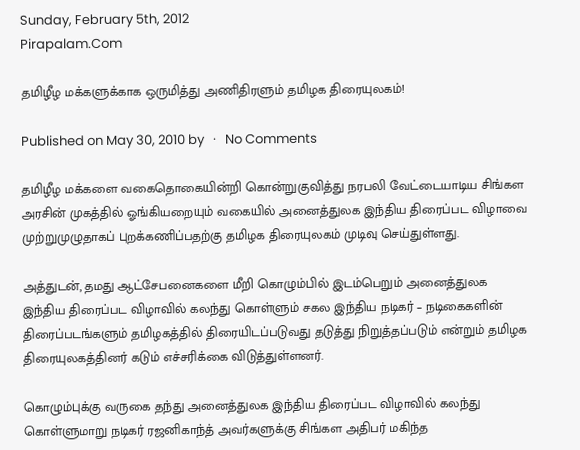Sunday, February 5th, 2012
Pirapalam.Com

தமிழீழ மக்களுக்காக ஒருமித்து அணிதிரளும் தமிழக திரையுலகம்!

Published on May 30, 2010 by   ·   No Comments

தமிழீழ மக்களை வகைதொகையின்றி கொன்றுகுவித்து நரபலி வேட்டையாடிய சிங்கள அரசின் முகத்தில் ஓங்கியறையும் வகையில் அனைத்துலக இந்திய திரைப்பட விழாவை முற்றுமுழுதாகப் புறக்கணிப்பதற்கு தமிழக திரையுலகம் முடிவு செய்துள்ளது.

அத்துடன், தமது ஆட்சேபனைகளை மீறி கொழும்பில் இடம்பெறும் அனைத்துலக இந்திய திரைப்பட விழாவில் கலந்து கொள்ளும் சகல இந்திய நடிகர் – நடிகைகளின் திரைப்படங்களும் தமிழகத்தில் திரையிடப்படுவது தடுத்து நிறுத்தப்படும் என்றும் தமிழக திரையுலகத்தினர் கடும் எச்சரிக்கை விடுத்துள்ளனர்.

கொழும்புக்கு வருகை தந்து அனைத்துலக இந்திய திரைப்பட விழாவில் கலந்து கொள்ளுமாறு நடிகர் ரஜனிகாந்த் அவர்களுக்கு சிங்கள அதிபர் மகிந்த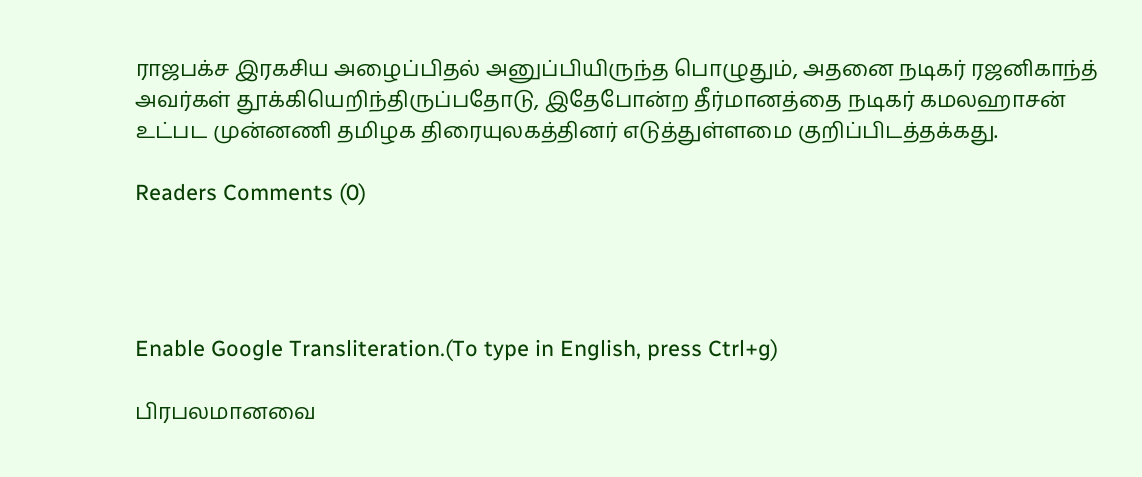ராஜபக்ச இரகசிய அழைப்பிதல் அனுப்பியிருந்த பொழுதும், அதனை நடிகர் ரஜனிகாந்த் அவர்கள் தூக்கியெறிந்திருப்பதோடு, இதேபோன்ற தீர்மானத்தை நடிகர் கமலஹாசன் உட்பட முன்னணி தமிழக திரையுலகத்தினர் எடுத்துள்ளமை குறிப்பிடத்தக்கது.

Readers Comments (0)




Enable Google Transliteration.(To type in English, press Ctrl+g)

பிரபலமானவை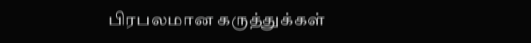பிரபலமான கருத்துக்கள்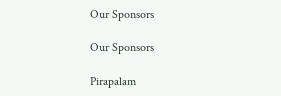Our Sponsors

Our Sponsors

Pirapalam